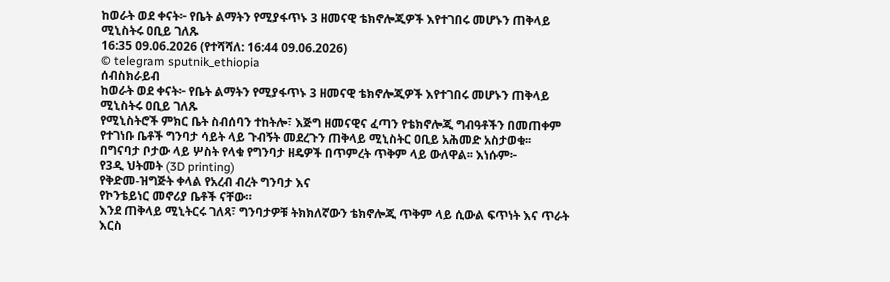ከወራት ወደ ቀናት፦ የቤት ልማትን የሚያፋጥኑ 3 ዘመናዊ ቴክኖሎጂዎች እየተገበሩ መሆኑን ጠቅላይ ሚኒስትሩ ዐቢይ ገለጹ
16:35 09.06.2026 (የተሻሻለ: 16:44 09.06.2026)
© telegram sputnik_ethiopia
ሰብስክራይብ
ከወራት ወደ ቀናት፦ የቤት ልማትን የሚያፋጥኑ 3 ዘመናዊ ቴክኖሎጂዎች እየተገበሩ መሆኑን ጠቅላይ ሚኒስትሩ ዐቢይ ገለጹ
የሚኒስትሮች ምክር ቤት ስብሰባን ተከትሎ፣ እጅግ ዘመናዊና ፈጣን የቴክኖሎጂ ግብዓቶችን በመጠቀም የተገነቡ ቤቶች ግንባታ ሳይት ላይ ጉብኝት መደረጉን ጠቅላይ ሚኒስትር ዐቢይ አሕመድ አስታወቁ፡፡
በግናባታ ቦታው ላይ ሦስት የላቁ የግንባታ ዘዴዎች በጥምረት ጥቅም ላይ ውለዋል፡፡ እነሱም፦
የ3ዲ ህትመት (3D printing)
የቅድመ-ዝግጅት ቀላል የአረብ ብረት ግንባታ እና
የኮንቴይነር መኖሪያ ቤቶች ናቸው።
እንደ ጠቅላይ ሚኒትርሩ ገለጻ፣ ግንባታዎቹ ትክክለኛውን ቴክኖሎጂ ጥቅም ላይ ሲውል ፍጥነት እና ጥራት እርስ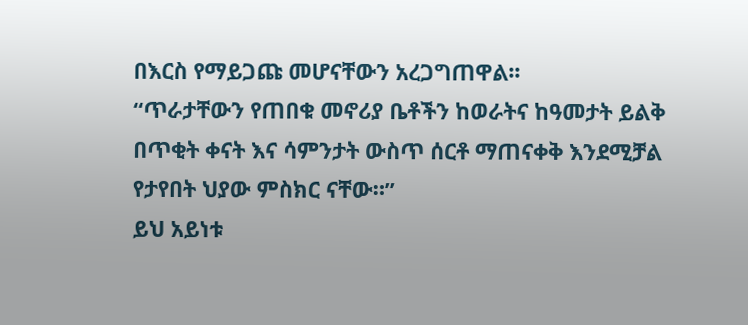በእርስ የማይጋጩ መሆናቸውን አረጋግጠዋል፡፡
“ጥራታቸውን የጠበቁ መኖሪያ ቤቶችን ከወራትና ከዓመታት ይልቅ በጥቂት ቀናት እና ሳምንታት ውስጥ ሰርቶ ማጠናቀቅ እንደሚቻል የታየበት ህያው ምስክር ናቸው።”
ይህ አይነቱ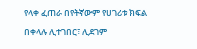የላቀ ፈጠራ በየትኛውም የሀገሪቱ ክፍል በቀላሉ ሊተገበር፣ ሊደገም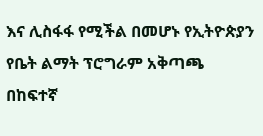እና ሊስፋፋ የሚችል በመሆኑ የኢትዮጵያን የቤት ልማት ፕሮግራም አቅጣጫ በከፍተኛ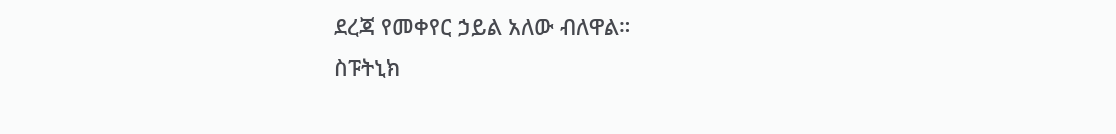ደረጃ የመቀየር ኃይል አለው ብለዋል።
ስፑትኒክ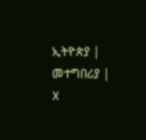ኢትዮጵያ | መተግበሪያ | X